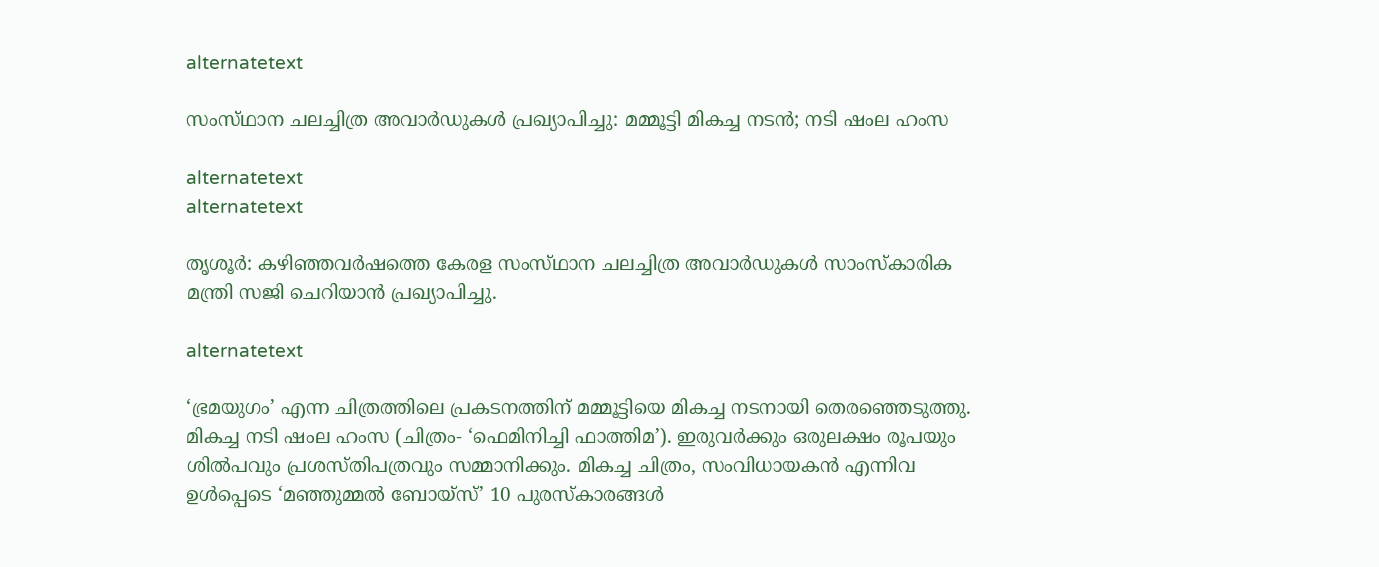alternatetext

സംസ്‌ഥാന ചലച്ചിത്ര അവാര്‍ഡുകള്‍ പ്രഖ്യാപിച്ചു: മമ്മൂട്ടി മികച്ച നടന്‍; നടി ഷംല ഹംസ

alternatetext
alternatetext

തൃശൂര്‍: കഴിഞ്ഞവര്‍ഷത്തെ കേരള സംസ്‌ഥാന ചലച്ചിത്ര അവാര്‍ഡുകള്‍ സാംസ്‌കാരിക മന്ത്രി സജി ചെറിയാന്‍ പ്രഖ്യാപിച്ചു.

alternatetext

‘ഭ്രമയുഗം’ എന്ന ചിത്രത്തിലെ പ്രകടനത്തിന്‌ മമ്മൂട്ടിയെ മികച്ച നടനായി തെരഞ്ഞെടുത്തു. മികച്ച നടി ഷംല ഹംസ (ചിത്രം- ‘ഫെമിനിച്ചി ഫാത്തിമ’). ഇരുവര്‍ക്കും ഒരുലക്ഷം രൂപയും ശില്‍പവും പ്രശസ്‌തിപത്രവും സമ്മാനിക്കും. മികച്ച ചിത്രം, സംവിധായകന്‍ എന്നിവ ഉള്‍പ്പെടെ ‘മഞ്ഞുമ്മല്‍ ബോയ്‌സ്‌’ 10 പുരസ്‌കാരങ്ങള്‍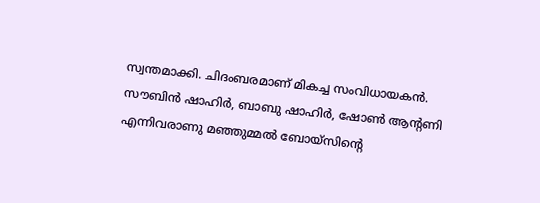സ്വന്തമാക്കി. ചിദംബരമാണ്‌ മികച്ച സംവിധായകന്‍.
സൗബിന്‍ ഷാഹിര്‍, ബാബു ഷാഹിര്‍, ഷോണ്‍ ആന്റണി എന്നിവരാണു മഞ്ഞുമ്മല്‍ ബോയ്‌സിന്റെ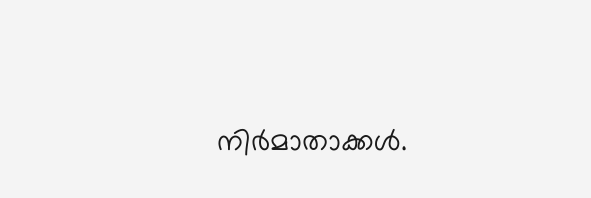നിര്‍മാതാക്കള്‍.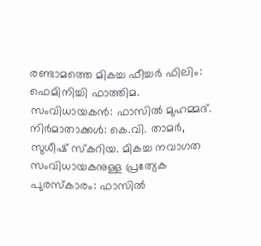രണ്ടാമത്തെ മികച്ച ഫീച്ചര്‍ ഫിലിം: ഫെമിനിച്ചി ഫാത്തിമ. സംവിധായകന്‍: ഫാസില്‍ മുഹമ്മദ്‌. നിര്‍മാതാക്കള്‍: കെ.വി. താമര്‍, സുധീഷ്‌ സ്‌കറിയ. മികച്ച നവാഗത സംവിധായകനുള്ള പ്രത്യേക പുരസ്‌കാരം: ഫാസില്‍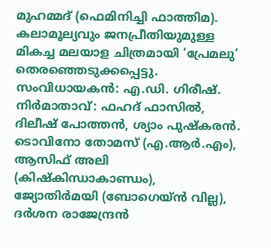മുഹമ്മദ്‌ (ഫെമിനിച്ചി ഫാത്തിമ).
കലാമൂല്യവും ജനപ്രീതിയുമുള്ള മികച്ച മലയാള ചിത്രമായി ‘പ്രേമലു’ തെരഞ്ഞെടുക്കപ്പെട്ടു. സംവിധായകന്‍: എ.ഡി. ഗിരീഷ്‌. നിര്‍മാതാവ്‌: ഫഹദ്‌ ഫാസില്‍, ദിലീഷ്‌ പോത്തന്‍, ശ്യാം പുഷ്‌കരന്‍.
ടൊവിനോ തോമസ്‌ (എ.ആര്‍.എം), ആസിഫ്‌ അലി (കിഷ്‌കിന്ധാകാണ്ഡം), ജ്യോതിര്‍മയി (ബോഗെയ്‌ന്‍ വില്ല), ദര്‍ശന രാജേന്ദ്രന്‍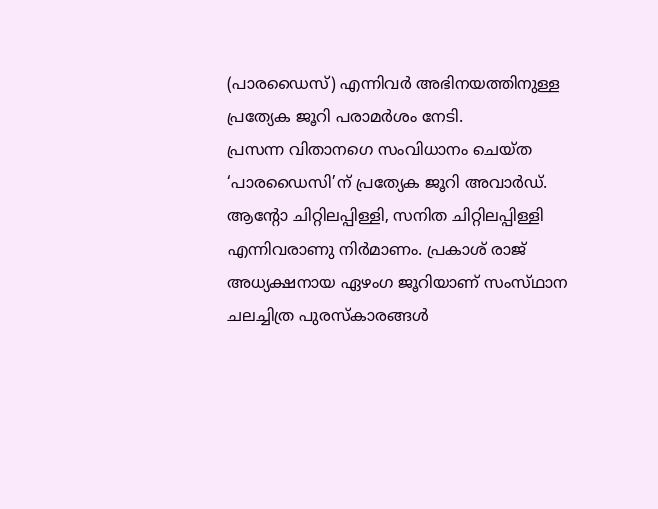(പാരഡൈസ്‌) എന്നിവര്‍ അഭിനയത്തിനുള്ള പ്രത്യേക ജൂറി പരാമര്‍ശം നേടി.
പ്രസന്ന വിതാനഗെ സംവിധാനം ചെയ്‌ത ‘പാരഡൈസി’ന്‌ പ്രത്യേക ജൂറി അവാര്‍ഡ്‌. ആന്റോ ചിറ്റിലപ്പിള്ളി, സനിത ചിറ്റിലപ്പിള്ളി എന്നിവരാണു നിര്‍മാണം. പ്രകാശ്‌ രാജ്‌ അധ്യക്ഷനായ ഏഴംഗ ജൂറിയാണ്‌ സംസ്‌ഥാന ചലച്ചിത്ര പുരസ്‌കാരങ്ങള്‍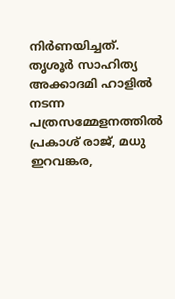നിര്‍ണയിച്ചത്‌. തൃശൂര്‍ സാഹിത്യ അക്കാദമി ഹാളില്‍ നടന്ന പത്രസമ്മേളനത്തില്‍ പ്രകാശ്‌ രാജ്‌, മധു
ഇറവങ്കര,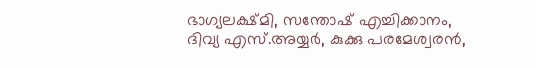ഭാഗ്യലക്ഷ്‌മി, സന്തോഷ്‌ എച്ചിക്കാനം, ദിവ്യ എസ്‌.അയ്യര്‍, കുക്കു പരമേശ്വരന്‍,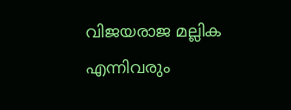വിജയരാജ മല്ലിക എന്നിവരും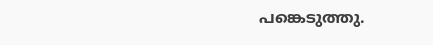പങ്കെടുത്തു.